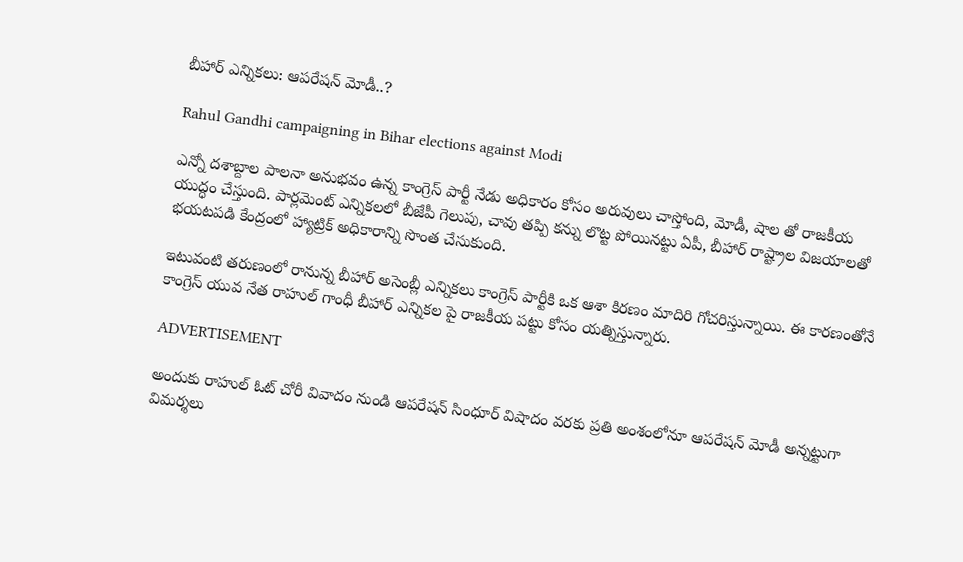బీహార్ ఎన్నికలు: ఆపరేషన్ మోడీ..?

Rahul Gandhi campaigning in Bihar elections against Modi

ఎన్నో దశాబ్దాల పాలనా అనుభవం ఉన్న కాంగ్రెస్ పార్టీ నేడు అధికారం కోసం అరువులు చాస్తోంది, మోడీ, షాల తో రాజకీయ యుద్ధం చేస్తుంది. పార్లమెంట్ ఎన్నికలలో బీజేపీ గెలుపు, చావు తప్పి కన్ను లొట్ట పోయినట్టు ఏపీ, బీహార్ రాష్ట్రాల విజయాలతో భయటపడి కేంద్రంలో హ్యాట్రిక్ అధికారాన్ని సొంత చేసుకుంది.

ఇటువంటి తరుణంలో రానున్న బీహార్ అసెంబ్లీ ఎన్నికలు కాంగ్రెస్ పార్టీకి ఒక ఆశా కిరణం మాదిరి గోచరిస్తున్నాయి. ఈ కారణంతోనే కాంగ్రెస్ యువ నేత రాహుల్ గాంధీ బీహార్ ఎన్నికల పై రాజకీయ పట్టు కోసం యత్నిస్తున్నారు.

ADVERTISEMENT

అందుకు రాహుల్ ఓట్ చోరీ వివాదం నుండి ఆపరేషన్ సింధూర్ విషాదం వరకు ప్రతి అంశంలోనూ ఆపరేషన్ మోడీ అన్నట్టుగా విమర్శలు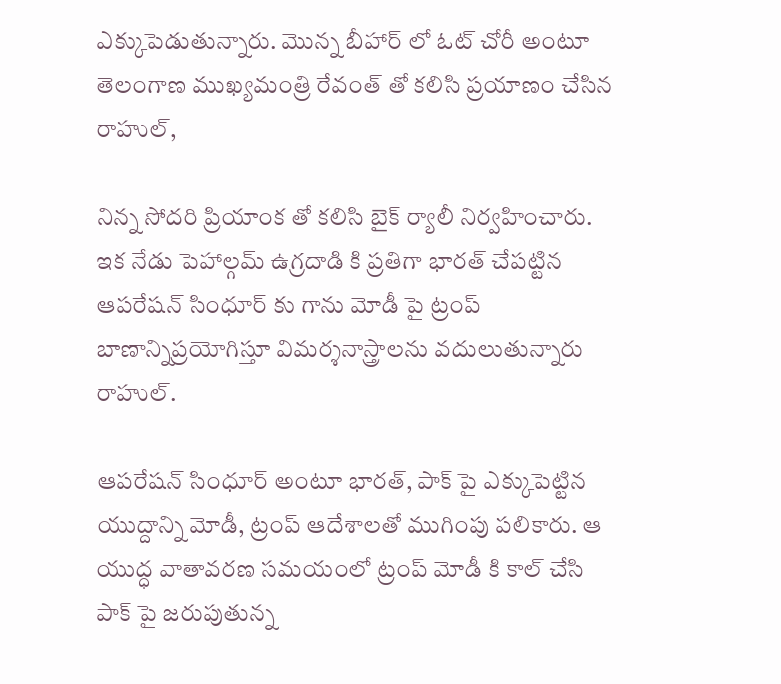ఎక్కుపెడుతున్నారు. మొన్న బీహార్ లో ఓట్ చోరీ అంటూ తెలంగాణ ముఖ్యమంత్రి రేవంత్ తో కలిసి ప్రయాణం చేసిన రాహుల్,

నిన్న సోదరి ప్రియాంక తో కలిసి బైక్ ర్యాలీ నిర్వహించారు. ఇక నేడు పెహాల్గమ్ ఉగ్రదాడి కి ప్రతిగా భారత్ చేపట్టిన ఆపరేషన్ సింధూర్ కు గాను మోడీ పై ట్రంప్ బాణాన్నిప్రయోగిస్తూ విమర్శనాస్త్రాలను వదులుతున్నారు రాహుల్.

ఆపరేషన్ సింధూర్ అంటూ భారత్, పాక్ పై ఎక్కుపెట్టిన యుద్దాన్ని మోడీ, ట్రంప్ ఆదేశాలతో ముగింపు పలికారు. ఆ యుద్ధ వాతావరణ సమయంలో ట్రంప్ మోడీ కి కాల్ చేసి పాక్ పై జరుపుతున్న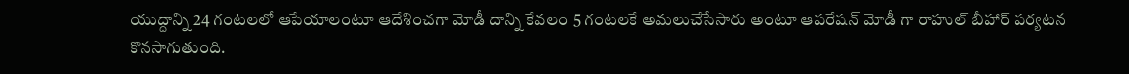యుద్దాన్ని 24 గంటలలో ఆపేయాలంటూ ఆదేశించగా మోడీ దాన్ని కేవలం 5 గంటలకే అమలుచేసేసారు అంటూ ఆపరేషన్ మోడీ గా రాహుల్ బీహార్ పర్యటన కొనసాగుతుంది.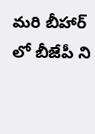మరి బీహార్ లో బీజేపీ ని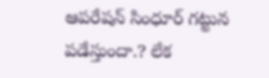ఆపరేషన్ సింధూర్ గట్టున పడేస్తుందా.? లేక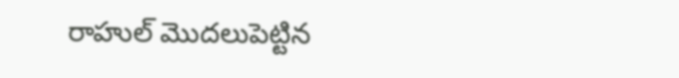రాహుల్ మొదలుపెట్టిన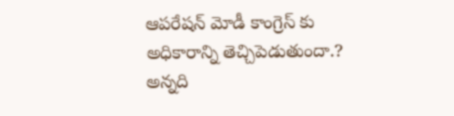ఆపరేషన్ మోడీ కాంగ్రెస్ కు అధికారాన్ని తెచ్చిపెడుతుందా.? అన్నది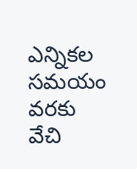ఎన్నికల సమయం వరకు వేచి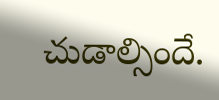చుడాల్సిందే.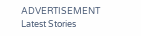ADVERTISEMENT
Latest Stories